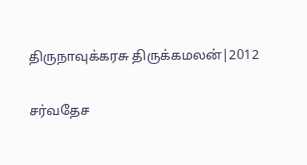திருநாவுக்கரசு திருக்கமலன்|2012

சர்வதேச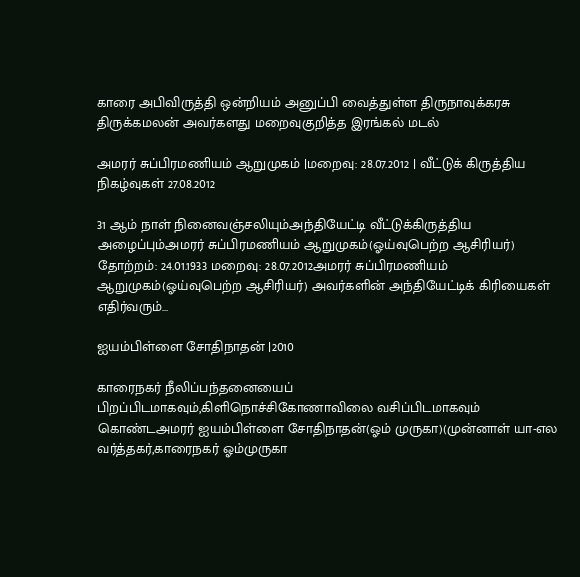காரை அபிவிருத்தி ஒன்றியம் அனுப்பி வைத்துள்ள திருநாவுக்கரசு திருக்கமலன் அவர்களது மறைவுகுறித்த இரங்கல் மடல்

அமரர் சுப்பிரமணியம் ஆறுமுகம் |மறைவு: 28.07.2012 | வீட்டுக் கிருத்திய நிகழ்வுகள் 27.08.2012

31 ஆம் நாள் நினைவஞ்சலியும்அந்தியேட்டி வீட்டுக்கிருத்திய அழைப்பும்அமரர் சுப்பிரமணியம் ஆறுமுகம்(ஓய்வுபெற்ற ஆசிரியர்) தோற்றம்: 24.01.1933 மறைவு: 28.07.2012அமரர் சுப்பிரமணியம் ஆறுமுகம்(ஓய்வுபெற்ற ஆசிரியர்) அவர்களின் அந்தியேட்டிக் கிரியைகள் எதிர்வரும்…

ஐயம்பிள்ளை சோதிநாதன் |2010

காரைநகர் நீலிப்பந்தனையைப் பிறப்பிடமாகவும்,கிளிநொச்சிகோணாவிலை வசிப்பிடமாகவும் கொண்டஅமரர் ஐயம்பிள்ளை சோதிநாதன்(ஓம் முருகா)(முன்னாள் யா-எல வர்த்தகர்,காரைநகர் ஓம்முருகா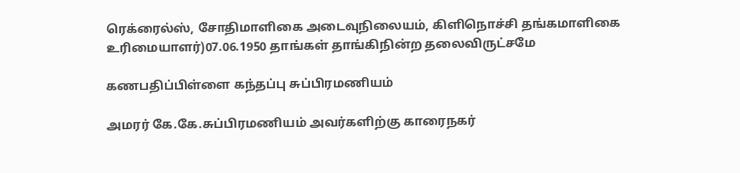ரெக்ரைல்ஸ், சோதிமாளிகை அடைவுநிலையம், கிளிநொச்சி தங்கமாளிகை உரிமையாளர்)07.06.1950 தாங்கள் தாங்கிநின்ற தலைவிருட்சமே

கணபதிப்பிள்ளை கந்தப்பு சுப்பிரமணியம்

அமரர் கே.கே.சுப்பிரமணியம் அவர்களிற்கு காரைநகர்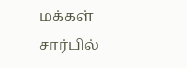மக்கள் சார்பில்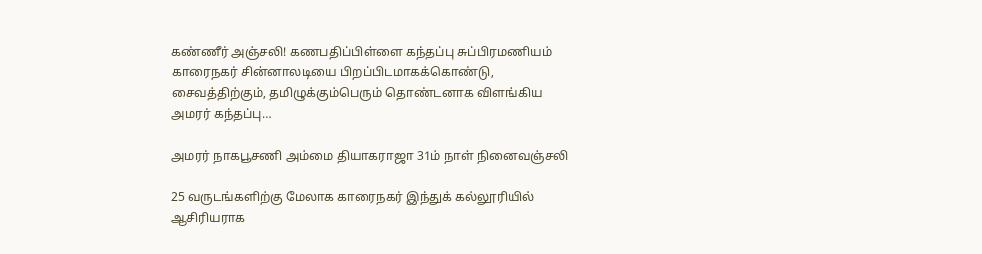கண்ணீர் அஞ்சலி! கணபதிப்பிள்ளை கந்தப்பு சுப்பிரமணியம் காரைநகர் சின்னாலடியை பிறப்பிடமாகக்கொண்டு, சைவத்திற்கும், தமிழுக்கும்பெரும் தொண்டனாக விளங்கிய அமரர் கந்தப்பு…

அமரர் நாகபூசணி அம்மை தியாகராஜா 31ம் நாள் நினைவஞ்சலி

25 வருடங்களிற்கு மேலாக காரைநகர் இந்துக் கல்லூரியில் ஆசிரியராக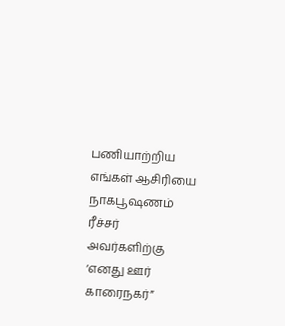பணியாற்றிய எங்கள் ஆசிரியை நாகபூஷணம் ரீச்சர் அவர்களிற்கு ‘எனது ஊர் காரைநகர்”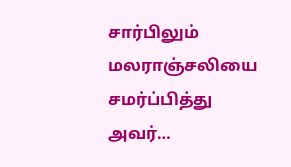சார்பிலும் மலராஞ்சலியை சமர்ப்பித்து அவர்…